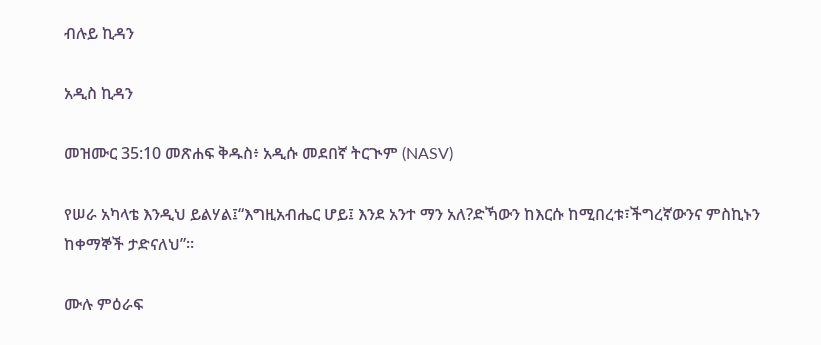ብሉይ ኪዳን

አዲስ ኪዳን

መዝሙር 35:10 መጽሐፍ ቅዱስ፥ አዲሱ መደበኛ ትርጒም (NASV)

የሠራ አካላቴ እንዲህ ይልሃል፤“እግዚአብሔር ሆይ፤ እንደ አንተ ማን አለ?ድኻውን ከእርሱ ከሚበረቱ፣ችግረኛውንና ምስኪኑን ከቀማኞች ታድናለህ”።

ሙሉ ምዕራፍ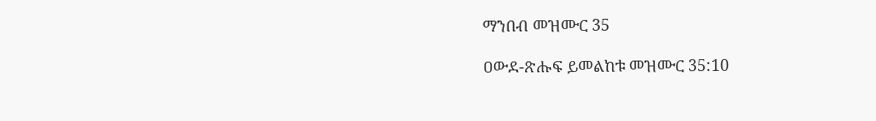ማንበብ መዝሙር 35

ዐውደ-ጽሑፍ ይመልከቱ መዝሙር 35:10